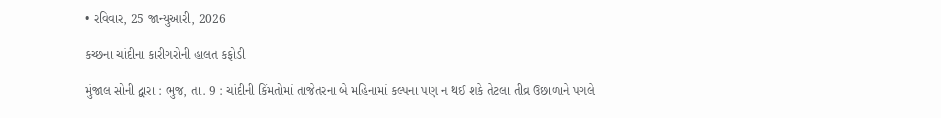• રવિવાર, 25 જાન્યુઆરી, 2026

કચ્છના ચાંદીના કારીગરોની હાલત કફોડી

મુંજાલ સોની દ્વારા : ભુજ, તા. 9 : ચાંદીની કિંમતોમાં તાજેતરના બે મહિનામાં કલ્પના પણ ન થઈ શકે તેટલા તીવ્ર ઉછાળાને પગલે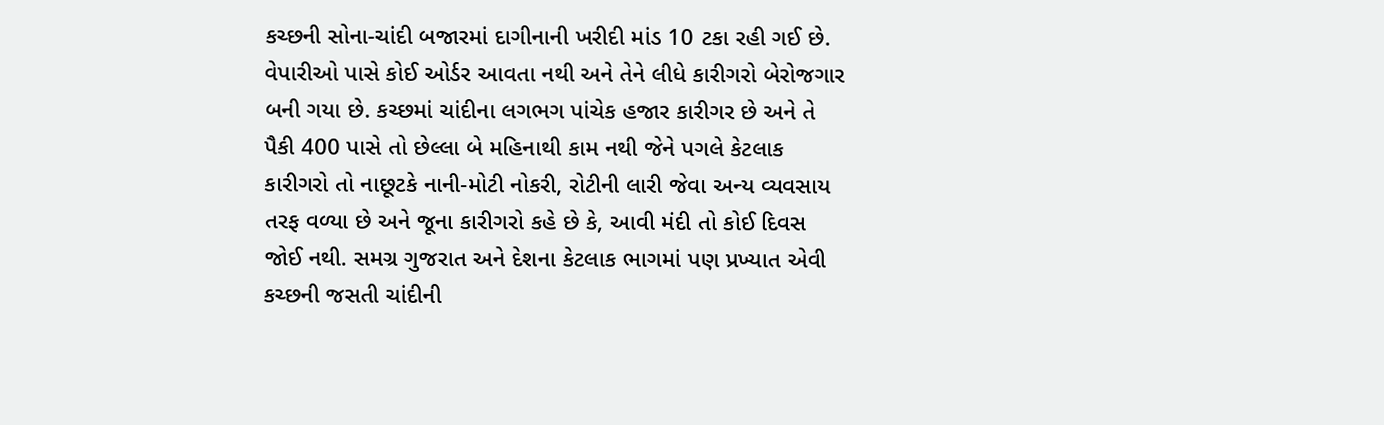કચ્છની સોના-ચાંદી બજારમાં દાગીનાની ખરીદી માંડ 10 ટકા રહી ગઈ છે. વેપારીઓ પાસે કોઈ ઓર્ડર આવતા નથી અને તેને લીધે કારીગરો બેરોજગાર બની ગયા છે. કચ્છમાં ચાંદીના લગભગ પાંચેક હજાર કારીગર છે અને તે પૈકી 400 પાસે તો છેલ્લા બે મહિનાથી કામ નથી જેને પગલે કેટલાક કારીગરો તો નાછૂટકે નાની-મોટી નોકરી, રોટીની લારી જેવા અન્ય વ્યવસાય તરફ વળ્યા છે અને જૂના કારીગરો કહે છે કે, આવી મંદી તો કોઈ દિવસ જોઈ નથી. સમગ્ર ગુજરાત અને દેશના કેટલાક ભાગમાં પણ પ્રખ્યાત એવી કચ્છની જસતી ચાંદીની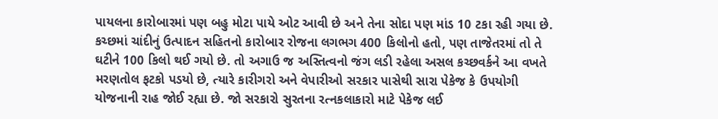પાયલના કારોબારમાં પણ બહુ મોટા પાયે ઓટ આવી છે અને તેના સોદા પણ માંડ 10 ટકા રહી ગયા છે. કચ્છમાં ચાંદીનું ઉત્પાદન સહિતનો કારોબાર રોજના લગભગ 400 કિલોનો હતો, પણ તાજેતરમાં તો તે ઘટીને 100 કિલો થઈ ગયો છે. તો અગાઉ જ અસ્તિત્વનો જંગ લડી રહેલા અસલ કચ્છવર્કને આ વખતે મરણતોલ ફટકો પડયો છે, ત્યારે કારીગરો અને વેપારીઓ સરકાર પાસેથી સારા પેકેજ કે ઉપયોગી યોજનાની રાહ જોઈ રહ્યા છે. જો સરકારો સુરતના રત્નકલાકારો માટે પેકેજ લઈ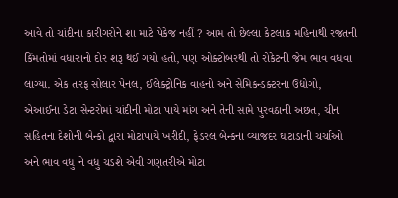આવે તો ચાંદીના કારીગરોને શા માટે પેકેજ નહીં ? આમ તો છેલ્લા કેટલાક મહિનાથી રજતની કિંમતોમાં વધારાનો દોર શરૂ થઈ ગયો હતો, પણ ઓક્ટોબરથી તો રોકેટની જેમ ભાવ વધવા લાગ્યા. એક તરફ સોલાર પેનલ, ઈલેક્ટ્રોનિક વાહનો અને સેમિકન્ડક્ટરના ઉદ્યોગો, એઆઈના ડેટા સેન્ટરોમાં ચાંદીની મોટા પાયે માંગ અને તેની સામે પુરવઠાની અછત, ચીન સહિતના દેશોની બેન્કો દ્વારા મોટાપાયે ખરીદી, ફેડરલ બેન્કના વ્યાજદર ઘટાડાની ચર્ચાઓ અને ભાવ વધુ ને વધુ ચડશે એવી ગણતરીએ મોટા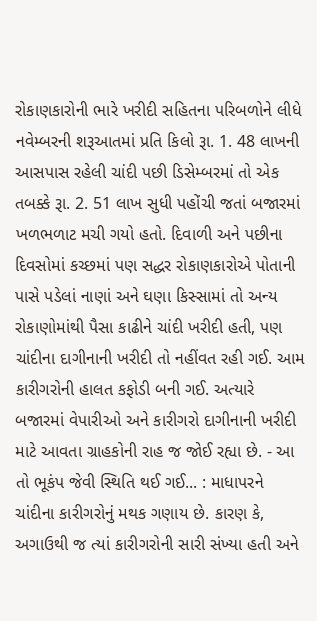રોકાણકારોની ભારે ખરીદી સહિતના પરિબળોને લીધે નવેમ્બરની શરૂઆતમાં પ્રતિ કિલો રૂા. 1. 48 લાખની આસપાસ રહેલી ચાંદી પછી ડિસેમ્બરમાં તો એક તબક્કે રૂા. 2. 51 લાખ સુધી પહોંચી જતાં બજારમાં ખળભળાટ મચી ગયો હતો. દિવાળી અને પછીના દિવસોમાં કચ્છમાં પણ સદ્ધર રોકાણકારોએ પોતાની પાસે પડેલાં નાણાં અને ઘણા કિસ્સામાં તો અન્ય રોકાણોમાંથી પૈસા કાઢીને ચાંદી ખરીદી હતી, પણ ચાંદીના દાગીનાની ખરીદી તો નહીંવત રહી ગઈ. આમ કારીગરોની હાલત કફોડી બની ગઈ. અત્યારે બજારમાં વેપારીઓ અને કારીગરો દાગીનાની ખરીદી માટે આવતા ગ્રાહકોની રાહ જ જોઈ રહ્યા છે. - આ તો ભૂકંપ જેવી સ્થિતિ થઈ ગઈ... : માધાપરને ચાંદીના કારીગરોનું મથક ગણાય છે. કારણ કે, અગાઉથી જ ત્યાં કારીગરોની સારી સંખ્યા હતી અને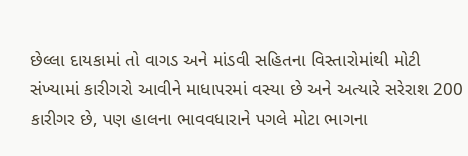છેલ્લા દાયકામાં તો વાગડ અને માંડવી સહિતના વિસ્તારોમાંથી મોટી સંખ્યામાં કારીગરો આવીને માધાપરમાં વસ્યા છે અને અત્યારે સરેરાશ 200 કારીગર છે, પણ હાલના ભાવવધારાને પગલે મોટા ભાગના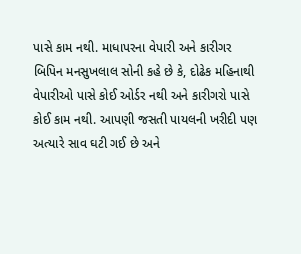પાસે કામ નથી. માધાપરના વેપારી અને કારીગર બિપિન મનસુખલાલ સોની કહે છે કે, દોઢેક મહિનાથી વેપારીઓ પાસે કોઈ ઓર્ડર નથી અને કારીગરો પાસે કોઈ કામ નથી. આપણી જસતી પાયલની ખરીદી પણ અત્યારે સાવ ઘટી ગઈ છે અને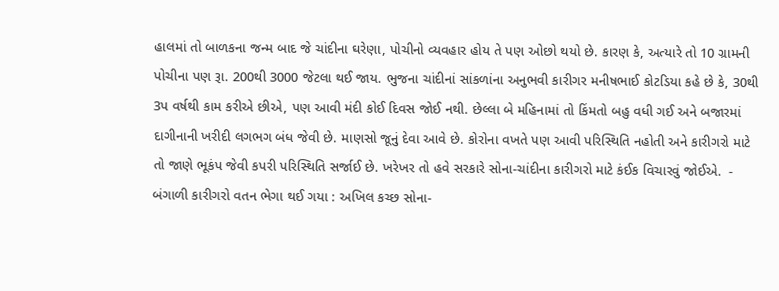હાલમાં તો બાળકના જન્મ બાદ જે ચાંદીના ઘરેણા, પોચીનો વ્યવહાર હોય તે પણ ઓછો થયો છે. કારણ કે, અત્યારે તો 10 ગ્રામની પોચીના પણ રૂા. 200થી 3000 જેટલા થઈ જાય. ભુજના ચાંદીનાં સાંકળાંના અનુભવી કારીગર મનીષભાઈ કોટડિયા કહે છે કે, 30થી 3પ વર્ષથી કામ કરીએ છીએ, પણ આવી મંદી કોઈ દિવસ જોઈ નથી. છેલ્લા બે મહિનામાં તો કિંમતો બહુ વધી ગઈ અને બજારમાં દાગીનાની ખરીદી લગભગ બંધ જેવી છે. માણસો જૂનું દેવા આવે છે. કોરોના વખતે પણ આવી પરિસ્થિતિ નહોતી અને કારીગરો માટે તો જાણે ભૂકંપ જેવી કપરી પરિસ્થિતિ સર્જાઈ છે. ખરેખર તો હવે સરકારે સોના-ચાંદીના કારીગરો માટે કંઈક વિચારવું જોઈએ.  - બંગાળી કારીગરો વતન ભેગા થઈ ગયા : અખિલ કચ્છ સોના-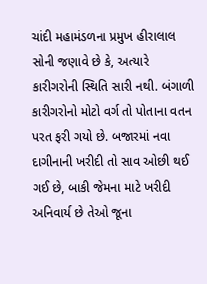ચાંદી મહામંડળના પ્રમુખ હીરાલાલ સોની જણાવે છે કે, અત્યારે કારીગરોની સ્થિતિ સારી નથી. બંગાળી કારીગરોનો મોટો વર્ગ તો પોતાના વતન પરત ફરી ગયો છે. બજારમાં નવા દાગીનાની ખરીદી તો સાવ ઓછી થઈ ગઈ છે, બાકી જેમના માટે ખરીદી અનિવાર્ય છે તેઓ જૂના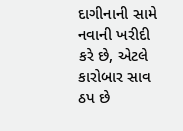દાગીનાની સામે નવાની ખરીદી કરે છે, એટલે કારોબાર સાવ ઠપ છે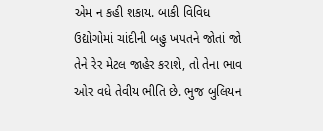એમ ન કહી શકાય. બાકી વિવિધ ઉદ્યોગોમાં ચાંદીની બહુ ખપતને જોતાં જો તેને રેર મેટલ જાહેર કરાશે, તો તેના ભાવ ઓર વધે તેવીય ભીતિ છે. ભુજ બુલિયન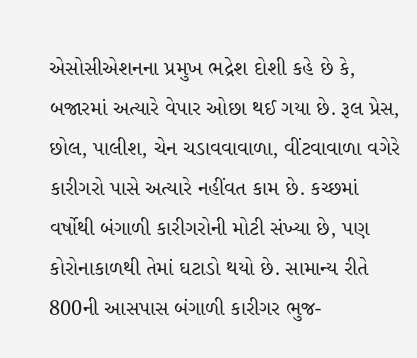એસોસીએશનના પ્રમુખ ભદ્રેશ દોશી કહે છે કે, બજારમાં અત્યારે વેપાર ઓછા થઈ ગયા છે. રૂલ પ્રેસ, છોલ, પાલીશ, ચેન ચડાવવાવાળા, વીંટવાવાળા વગેરે કારીગરો પાસે અત્યારે નહીંવત કામ છે. કચ્છમાં વર્ષોથી બંગાળી કારીગરોની મોટી સંખ્યા છે, પણ કોરોનાકાળથી તેમાં ઘટાડો થયો છે. સામાન્ય રીતે 800ની આસપાસ બંગાળી કારીગર ભુજ-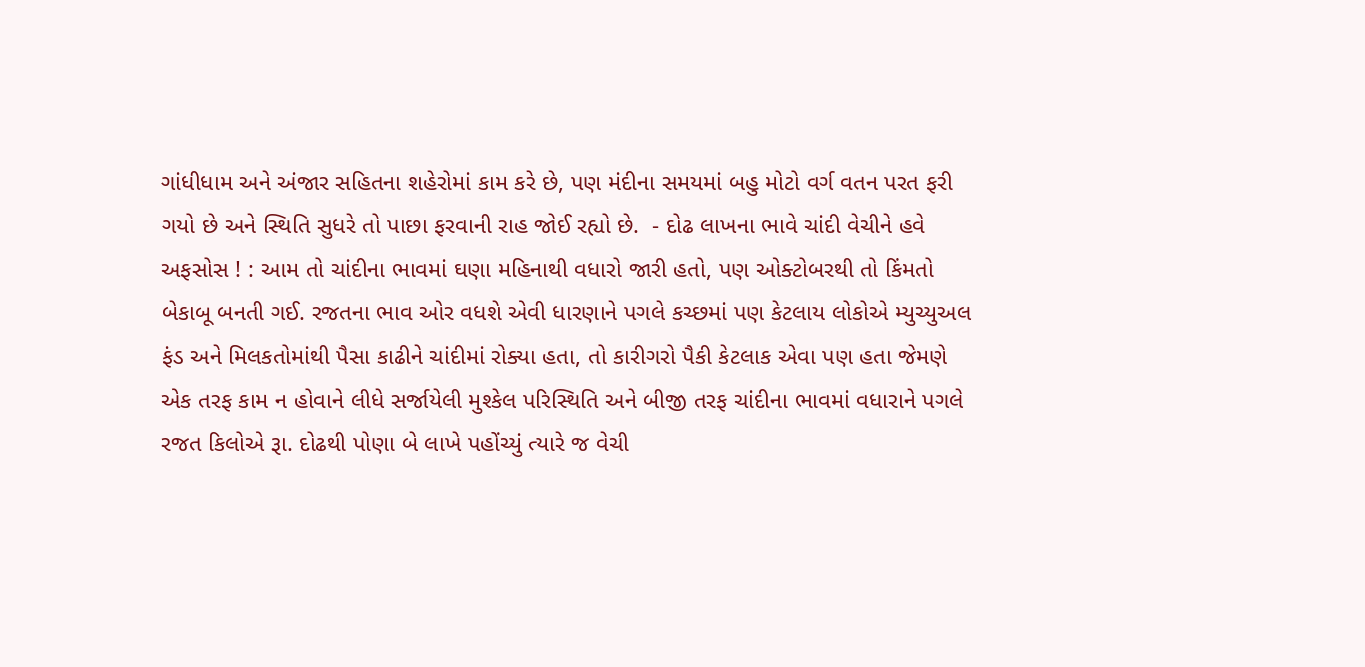ગાંધીધામ અને અંજાર સહિતના શહેરોમાં કામ કરે છે, પણ મંદીના સમયમાં બહુ મોટો વર્ગ વતન પરત ફરી ગયો છે અને સ્થિતિ સુધરે તો પાછા ફરવાની રાહ જોઈ રહ્યો છે.  - દોઢ લાખના ભાવે ચાંદી વેચીને હવે અફસોસ ! : આમ તો ચાંદીના ભાવમાં ઘણા મહિનાથી વધારો જારી હતો, પણ ઓક્ટોબરથી તો કિંમતો બેકાબૂ બનતી ગઈ. રજતના ભાવ ઓર વધશે એવી ધારણાને પગલે કચ્છમાં પણ કેટલાય લોકોએ મ્યુચ્યુઅલ ફંડ અને મિલકતોમાંથી પૈસા કાઢીને ચાંદીમાં રોક્યા હતા, તો કારીગરો પૈકી કેટલાક એવા પણ હતા જેમણે એક તરફ કામ ન હોવાને લીધે સર્જાયેલી મુશ્કેલ પરિસ્થિતિ અને બીજી તરફ ચાંદીના ભાવમાં વધારાને પગલે રજત કિલોએ રૂા. દોઢથી પોણા બે લાખે પહોંચ્યું ત્યારે જ વેચી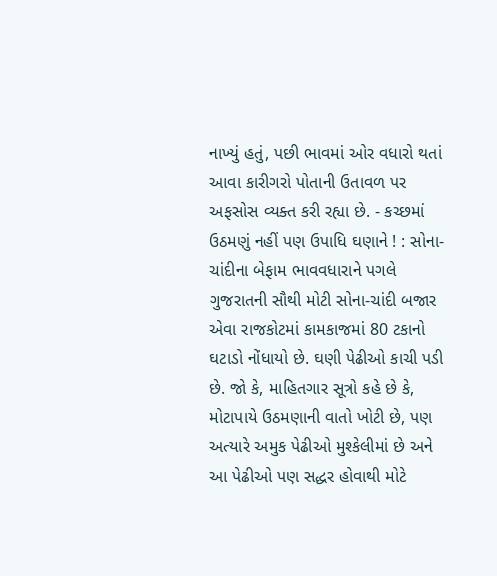નાખ્યું હતું, પછી ભાવમાં ઓર વધારો થતાં આવા કારીગરો પોતાની ઉતાવળ પર અફસોસ વ્યક્ત કરી રહ્યા છે. - કચ્છમાં ઉઠમણું નહીં પણ ઉપાધિ ઘણાને ! : સોના-ચાંદીના બેફામ ભાવવધારાને પગલે ગુજરાતની સૌથી મોટી સોના-ચાંદી બજાર એવા રાજકોટમાં કામકાજમાં 80 ટકાનો ઘટાડો નોંધાયો છે. ઘણી પેઢીઓ કાચી પડી છે. જો કે, માહિતગાર સૂત્રો કહે છે કે, મોટાપાયે ઉઠમણાની વાતો ખોટી છે, પણ અત્યારે અમુક પેઢીઓ મુશ્કેલીમાં છે અને આ પેઢીઓ પણ સદ્ધર હોવાથી મોટે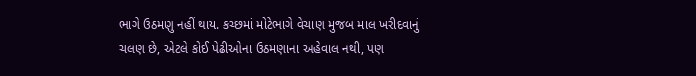ભાગે ઉઠમણુ નહીં થાય. કચ્છમાં મોટેભાગે વેચાણ મુજબ માલ ખરીદવાનું ચલણ છે, એટલે કોઈ પેઢીઓના ઉઠમણાના અહેવાલ નથી, પણ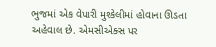ભુજમાં એક વેપારી મુશ્કેલીમાં હોવાના ઊડતા અહેવાલ છે. એમસીએક્સ પર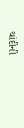ચાંદીની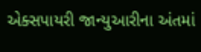એક્સપાયરી જાન્યુઆરીના અંતમાં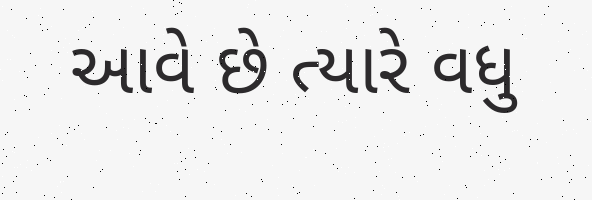આવે છે ત્યારે વધુ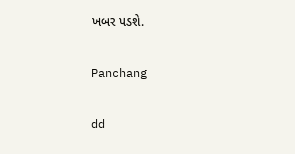ખબર પડશે.

Panchang

dd